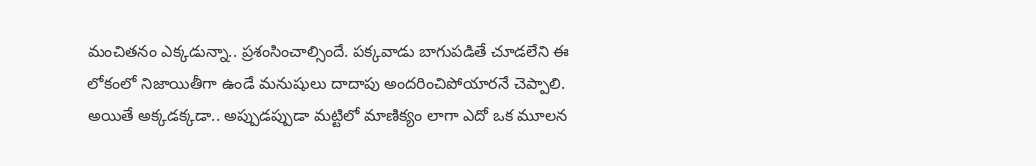మంచితనం ఎక్కడున్నా.. ప్రశంసించాల్సిందే. పక్కవాడు బాగుపడితే చూడలేని ఈ లోకంలో నిజాయితీగా ఉండే మనుషులు దాదాపు అందరించిపోయారనే చెప్పాలి. అయితే అక్కడక్కడా.. అప్పుడప్పుడా మట్టిలో మాణిక్యం లాగా ఎదో ఒక మూలన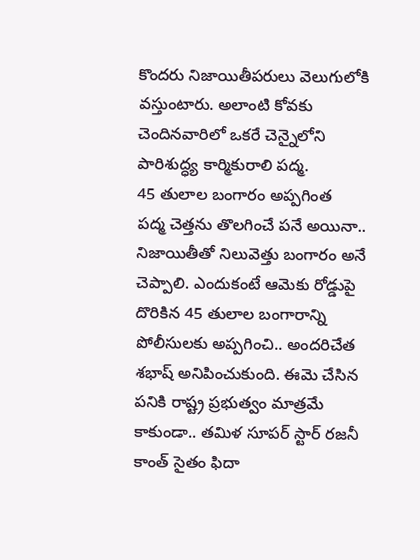కొందరు నిజాయితీపరులు వెలుగులోకి వస్తుంటారు. అలాంటి కోవకు చెందినవారిలో ఒకరే చెన్నైలోని పారిశుద్ధ్య కార్మికురాలి పద్మ.
45 తులాల బంగారం అప్పగింత
పద్మ చెత్తను తొలగించే పనే అయినా.. నిజాయితీతో నిలువెత్తు బంగారం అనే చెప్పాలి. ఎందుకంటే ఆమెకు రోడ్డుపై దొరికిన 45 తులాల బంగారాన్ని పోలీసులకు అప్పగించి.. అందరిచేత శభాష్ అనిపించుకుంది. ఈమె చేసిన పనికి రాష్ట్ర ప్రభుత్వం మాత్రమే కాకుండా.. తమిళ సూపర్ స్టార్ రజనీ కాంత్ సైతం ఫిదా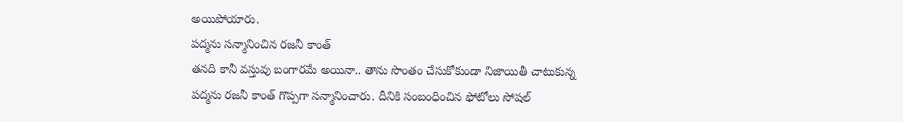అయిపోయారు.
పద్మను సన్మానించిన రజనీ కాంత్
తనది కానీ వస్తువు బంగారమే అయినా.. తాను సొంతం చేసుకోకుండా నిజాయితీ చాటుకున్న పద్మను రజనీ కాంత్ గొప్పగా సన్మానించారు. దీనికి సంబంధించిన ఫోటోలు సోషల్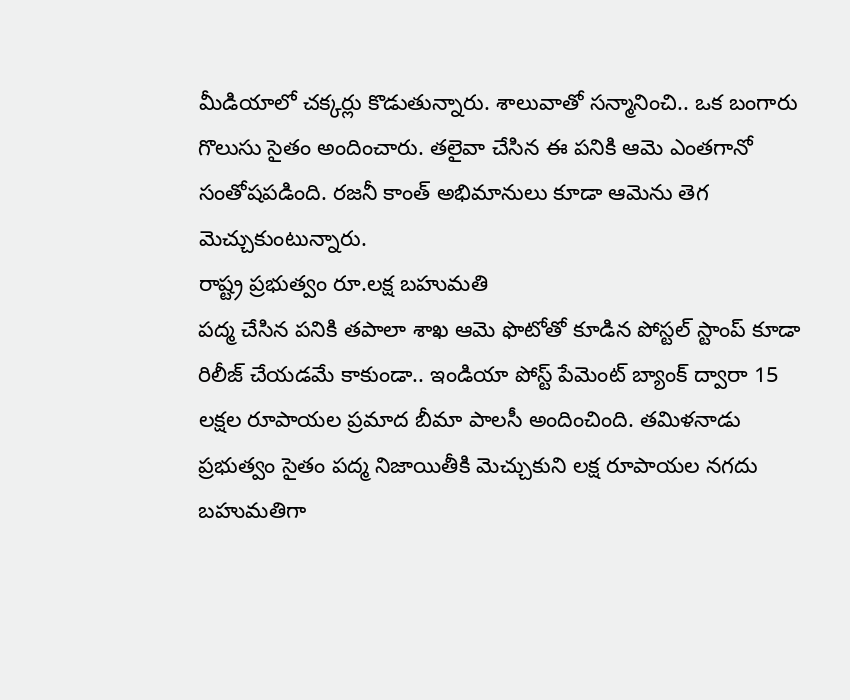మీడియాలో చక్కర్లు కొడుతున్నారు. శాలువాతో సన్మానించి.. ఒక బంగారు గొలుసు సైతం అందించారు. తలైవా చేసిన ఈ పనికి ఆమె ఎంతగానో సంతోషపడింది. రజనీ కాంత్ అభిమానులు కూడా ఆమెను తెగ మెచ్చుకుంటున్నారు.
రాష్ట్ర ప్రభుత్వం రూ.లక్ష బహుమతి
పద్మ చేసిన పనికి తపాలా శాఖ ఆమె ఫొటోతో కూడిన పోస్టల్ స్టాంప్ కూడా రిలీజ్ చేయడమే కాకుండా.. ఇండియా పోస్ట్ పేమెంట్ బ్యాంక్ ద్వారా 15 లక్షల రూపాయల ప్రమాద బీమా పాలసీ అందించింది. తమిళనాడు ప్రభుత్వం సైతం పద్మ నిజాయితీకి మెచ్చుకుని లక్ష రూపాయల నగదు బహుమతిగా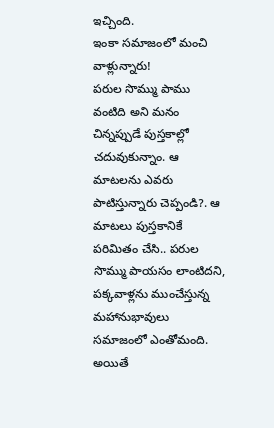ఇచ్చింది.
ఇంకా సమాజంలో మంచి వాళ్లున్నారు!
పరుల సొమ్ము పాము వంటిది అని మనం చిన్నప్పుడే పుస్తకాల్లో చదువుకున్నాం. ఆ మాటలను ఎవరు పాటిస్తున్నారు చెప్పండి?. ఆ మాటలు పుస్తకానికే పరిమితం చేసి.. పరుల సొమ్ము పాయసం లాంటిదని, పక్కవాళ్లను ముంచేస్తున్న మహానుభావులు సమాజంలో ఎంతోమంది. అయితే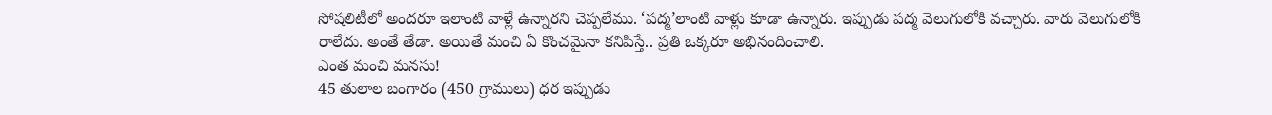సోషలిటీలో అందరూ ఇలాంటి వాళ్లే ఉన్నారని చెప్పలేము. ‘పద్మ’లాంటి వాళ్లు కూడా ఉన్నారు. ఇప్పుడు పద్మ వెలుగులోకి వచ్చారు. వారు వెలుగులోకి రాలేదు. అంతే తేడా. అయితే మంచి ఏ కొంచమైనా కనిపిస్తే.. ప్రతి ఒక్కరూ అభినందించాలి.
ఎంత మంచి మనసు!
45 తులాల బంగారం (450 గ్రాములు) ధర ఇప్పుడు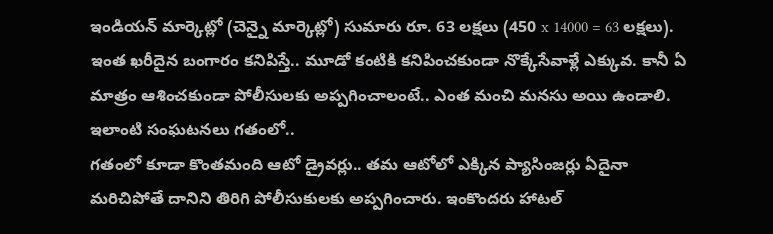ఇండియన్ మార్కెట్లో (చెన్నై మార్కెట్లో) సుమారు రూ. 63 లక్షలు (450 x 14000 = 63 లక్షలు). ఇంత ఖరీదైన బంగారం కనిపిస్తే.. మూడో కంటికి కనిపించకుండా నొక్కేసేవాళ్లే ఎక్కువ. కానీ ఏ మాత్రం ఆశించకుండా పోలీసులకు అప్పగించాలంటే.. ఎంత మంచి మనసు అయి ఉండాలి.
ఇలాంటి సంఘటనలు గతంలో..
గతంలో కూడా కొంతమంది ఆటో డ్రైవర్లు.. తమ ఆటోలో ఎక్కిన ప్యాసింజర్లు ఏదైనా మరిచిపోతే దానిని తిరిగి పోలీసుకులకు అప్పగించారు. ఇంకొందరు హాటల్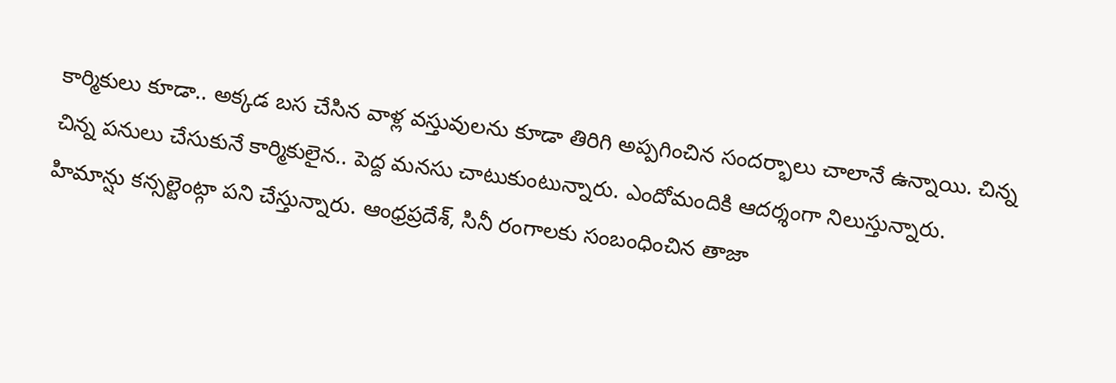కార్మికులు కూడా.. అక్కడ బస చేసిన వాళ్ల వస్తువులను కూడా తిరిగి అప్పగించిన సందర్భాలు చాలానే ఉన్నాయి. చిన్న చిన్న పనులు చేసుకునే కార్మికులైన.. పెద్ద మనసు చాటుకుంటున్నారు. ఎందోమందికి ఆదర్శంగా నిలుస్తున్నారు.
హిమాన్షు కన్సల్టెంట్గా పని చేస్తున్నారు. ఆంధ్రప్రదేశ్, సినీ రంగాలకు సంబంధించిన తాజా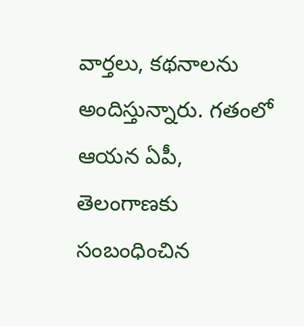వార్తలు, కథనాలను అందిస్తున్నారు. గతంలో ఆయన ఏపీ, తెలంగాణకు సంబంధించిన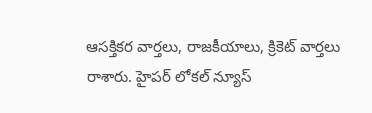ఆసక్తికర వార్తలు, రాజకీయాలు, క్రికెట్ వార్తలు రాశారు. హైపర్ లోకల్ న్యూస్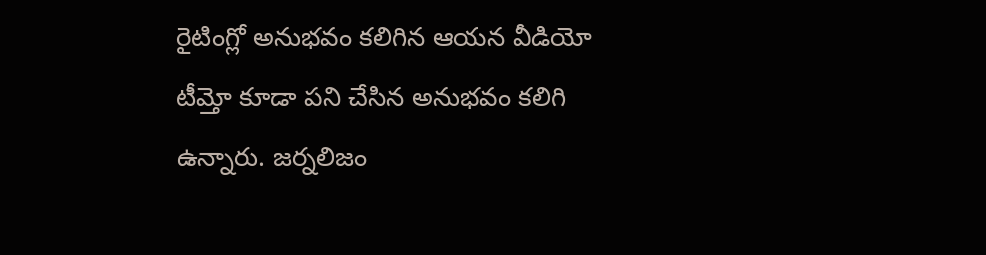రైటింగ్లో అనుభవం కలిగిన ఆయన వీడియో టీమ్తో కూడా పని చేసిన అనుభవం కలిగి ఉన్నారు. జర్నలిజం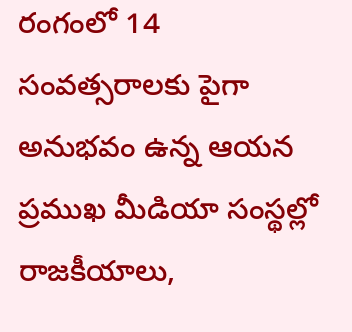రంగంలో 14 సంవత్సరాలకు పైగా అనుభవం ఉన్న ఆయన ప్రముఖ మీడియా సంస్థల్లో రాజకీయాలు,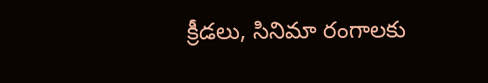క్రీడలు, సినిమా రంగాలకు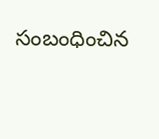సంబంధించిన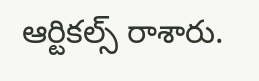ఆర్టికల్స్ రాశారు.